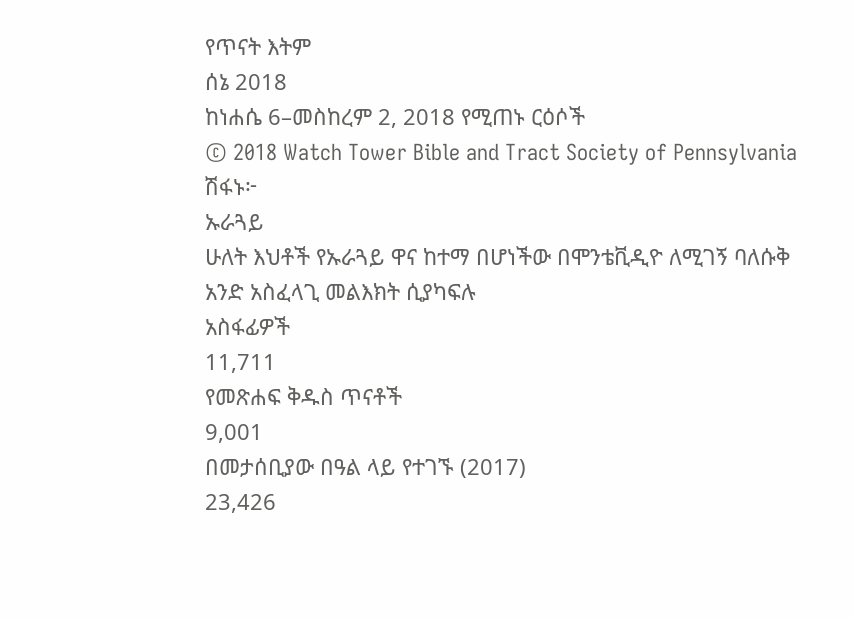የጥናት እትም
ሰኔ 2018
ከነሐሴ 6–መስከረም 2, 2018 የሚጠኑ ርዕሶች
© 2018 Watch Tower Bible and Tract Society of Pennsylvania
ሽፋኑ፦
ኡራጓይ
ሁለት እህቶች የኡራጓይ ዋና ከተማ በሆነችው በሞንቴቪዲዮ ለሚገኝ ባለሱቅ አንድ አስፈላጊ መልእክት ሲያካፍሉ
አስፋፊዎች
11,711
የመጽሐፍ ቅዱስ ጥናቶች
9,001
በመታሰቢያው በዓል ላይ የተገኙ (2017)
23,426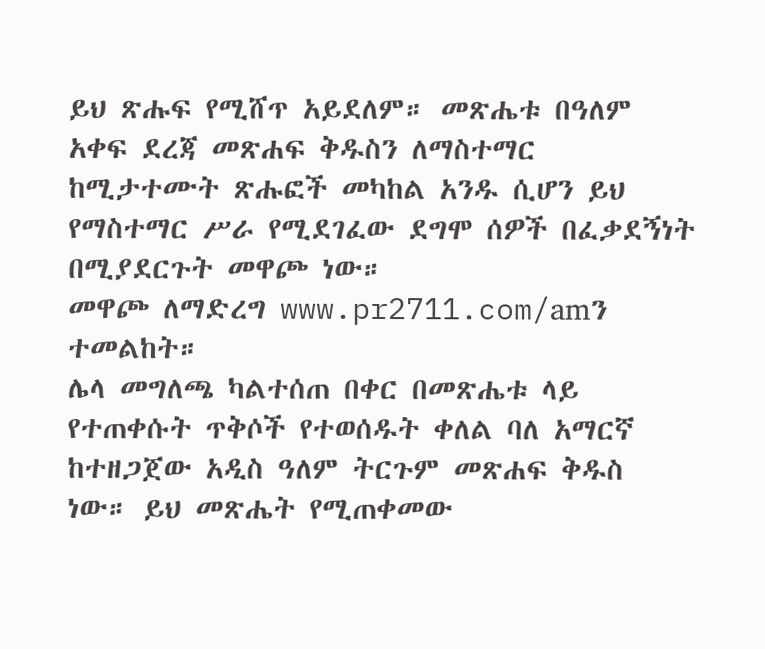ይህ ጽሑፍ የሚሸጥ አይደለም። መጽሔቱ በዓለም አቀፍ ደረጃ መጽሐፍ ቅዱስን ለማስተማር ከሚታተሙት ጽሑፎች መካከል አንዱ ሲሆን ይህ የማስተማር ሥራ የሚደገፈው ደግሞ ሰዎች በፈቃደኝነት በሚያደርጉት መዋጮ ነው።
መዋጮ ለማድረግ www.pr2711.com/amን ተመልከት።
ሌላ መግለጫ ካልተሰጠ በቀር በመጽሔቱ ላይ የተጠቀሱት ጥቅሶች የተወሰዱት ቀለል ባለ አማርኛ ከተዘጋጀው አዲስ ዓለም ትርጉም መጽሐፍ ቅዱስ ነው። ይህ መጽሔት የሚጠቀመው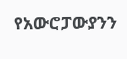የአውሮፓውያንን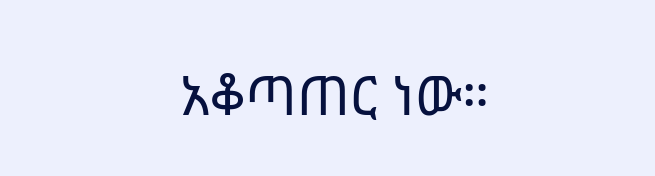አቆጣጠር ነው።